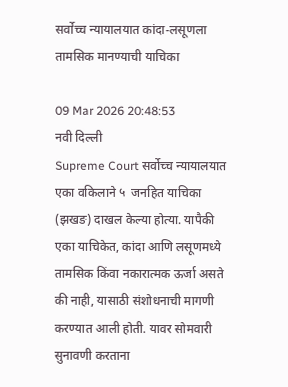सर्वोच्च न्यायालयात कांदा-लसूणला तामसिक मानण्याची याचिका

09 Mar 2026 20:48:53
नवी दिल्ली
Supreme Court सर्वोच्च न्यायालयात एका वकिलाने ५  जनहित याचिका (झखङ) दाखल केल्या होत्या. यापैकी एका याचिकेत, कांदा आणि लसूणमध्ये तामसिक किंवा नकारात्मक ऊर्जा असते की नाही, यासाठी संशोधनाची मागणी करण्यात आली होती. यावर सोमवारी सुनावणी करताना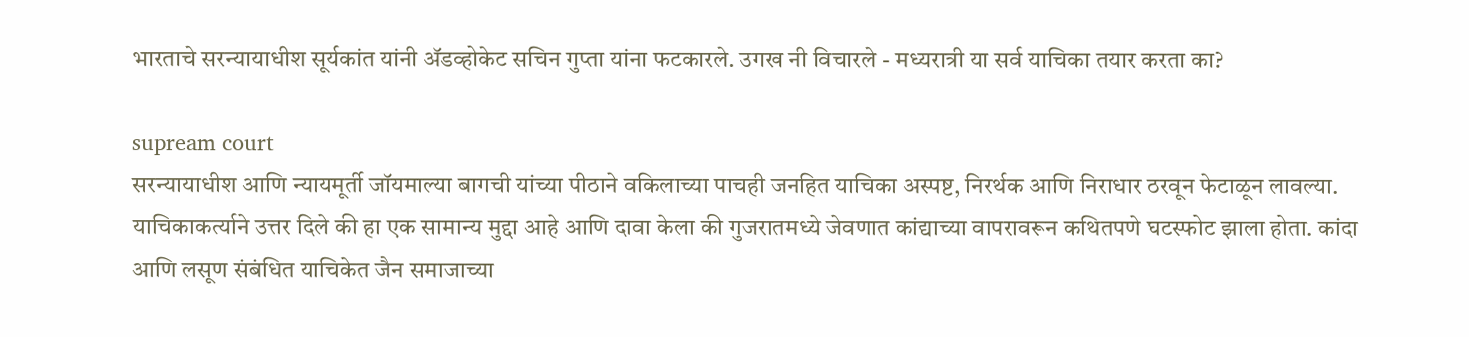भारताचे सरन्यायाधीश सूर्यकांत यांनी ॲडव्होकेट सचिन गुप्ता यांना फटकारले. उगख नी विचारले - मध्यरात्री या सर्व याचिका तयार करता का?

supream court
सरन्यायाधीश आणि न्यायमूर्ती जॉयमाल्या बागची यांच्या पीठाने वकिलाच्या पाचही जनहित याचिका अस्पष्ट, निरर्थक आणि निराधार ठरवून फेटाळून लावल्या. याचिकाकर्त्याने उत्तर दिले की हा एक सामान्य मुद्दा आहे आणि दावा केला की गुजरातमध्ये जेवणात कांद्याच्या वापरावरून कथितपणे घटस्फोट झाला होता. कांदा आणि लसूण संबंधित याचिकेत जैन समाजाच्या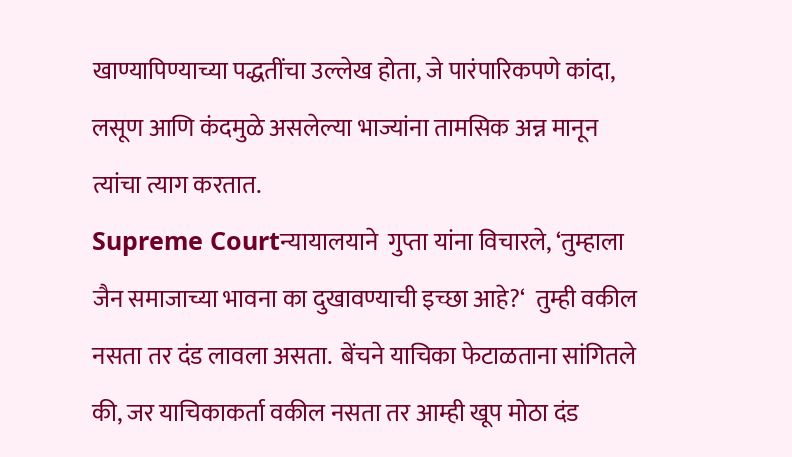खाण्यापिण्याच्या पद्धतींचा उल्लेख होता, जे पारंपारिकपणे कांदा, लसूण आणि कंदमुळे असलेल्या भाज्यांना तामसिक अन्न मानून त्यांचा त्याग करतात.
Supreme Courtन्यायालयाने  गुप्ता यांना विचारले, ‘तुम्हाला जैन समाजाच्या भावना का दुखावण्याची इच्छा आहे?‘  तुम्ही वकील नसता तर दंड लावला असता.  बेंचने याचिका फेटाळताना सांगितले की, जर याचिकाकर्ता वकील नसता तर आम्ही खूप मोठा दंड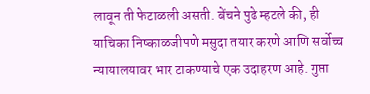लावून ती फेटाळली असती. बेंचने पुढे म्हटले की, ही याचिका निष्काळजीपणे मसुदा तयार करणे आणि सर्वोच्च न्यायालयावर भार टाकण्याचे एक उदाहरण आहे. गुप्ता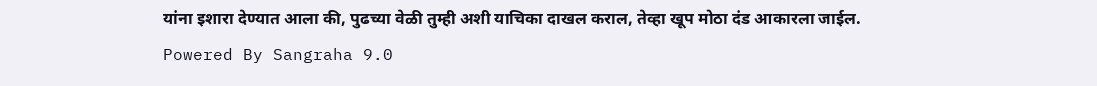यांना इशारा देण्यात आला की, पुढच्या वेळी तुम्ही अशी याचिका दाखल कराल, तेव्हा खूप मोठा दंड आकारला जाईल.
Powered By Sangraha 9.0